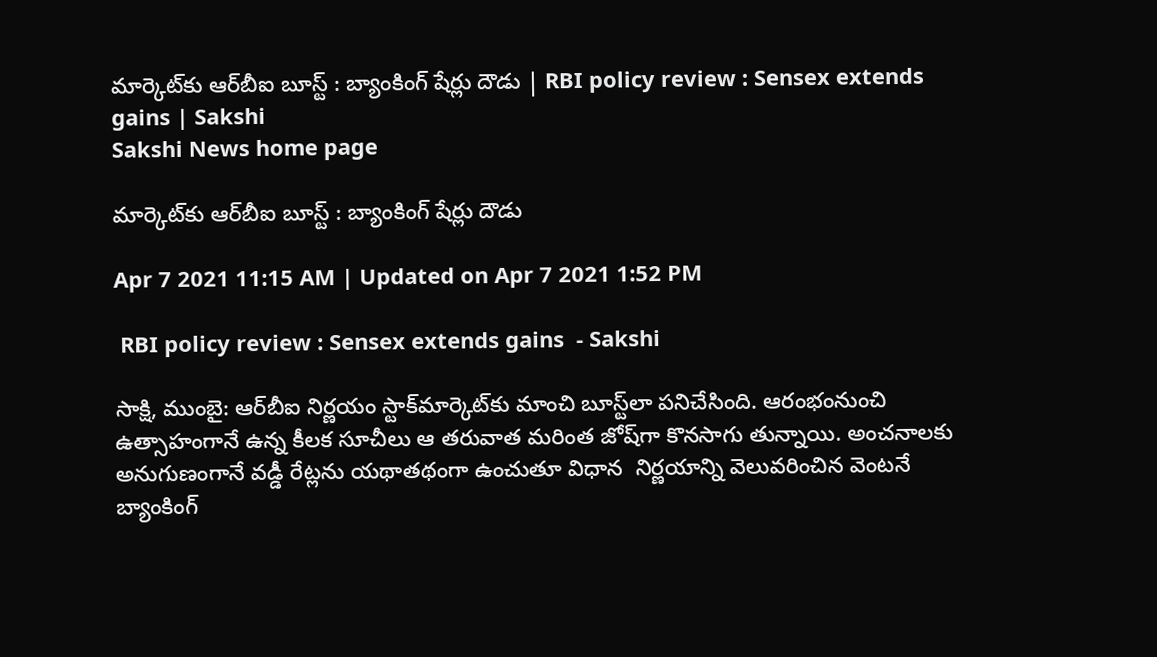మార్కెట్‌కు ఆర్‌బీఐ బూస్ట్‌ : బ్యాంకింగ్ ‌షేర్లు దౌడు‌ | RBI policy review : Sensex extends gains | Sakshi
Sakshi News home page

మార్కెట్‌కు ఆర్‌బీఐ బూస్ట్‌ : బ్యాంకింగ్ ‌షేర్లు దౌడు

Apr 7 2021 11:15 AM | Updated on Apr 7 2021 1:52 PM

 RBI policy review : Sensex extends gains  - Sakshi

సాక్షి, ముంబై: ఆర్‌బీఐ నిర్ణయం స్టాక్‌మార్కెట్‌కు‌ మాంచి బూస్ట్‌లా పనిచేసింది. ఆరంభంనుంచి ఉత్సాహంగానే ఉన్న కీలక సూచీలు ఆ తరువాత మరింత జోష్‌గా కొనసాగు తున్నాయి. అంచనాలకు అనుగుణంగానే వడ్డీ రేట్లను యథాతథంగా ఉంచుతూ విధాన  నిర్ణయాన్ని వెలువరించిన వెంటనే బ్యాంకింగ్‌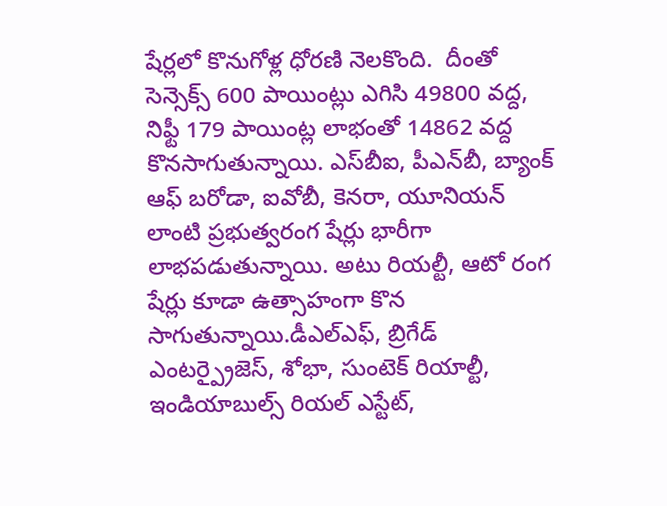షేర్లలో కొనుగోళ్ల ధోరణి నెలకొంది.  దీంతో సెన్సెక్స్‌ 600 పాయింట్లు ఎగిసి 49800 వద్ద, నిఫ్టీ 179 పాయింట్ల లాభంతో 14862 వద్ద కొనసాగుతున్నాయి. ఎస్‌బీఐ, పీఎన్‌బీ, బ్యాంక్‌ ఆఫ్‌ బరోడా, ఐవోబీ, కెనరా, యూనియన్‌ లాంటి ప్రభుత్వరంగ షేర్లు భారీగా లాభపడుతున్నాయి. అటు రియల్టీ, ఆటో రంగ షేర్లు కూడా ఉత్సాహంగా కొన సాగుతున్నాయి.డీఎల్ఎఫ్, బ్రిగేడ్ ఎంటర్ప్రైజెస్, శోభా, సుంటెక్ రియాల్టీ,  ఇండియాబుల్స్ రియల్ ఎస్టేట్,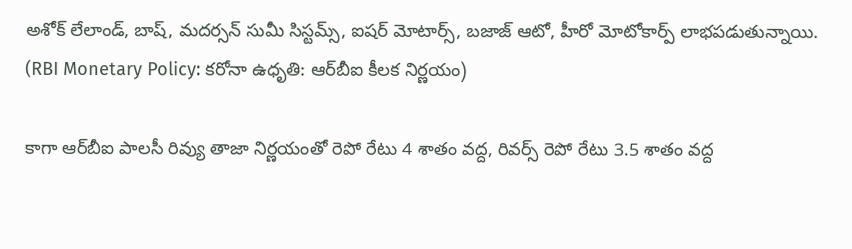అశోక్ లేలాండ్, బాష్, మదర్సన్ సుమీ సిస్టమ్స్, ఐషర్ మోటార్స్, బజాజ్ ఆటో, హీరో మోటోకార్ప్ లాభపడుతున్నాయి.  (RBI Monetary Policy: కరోనా ఉధృతి: ఆర్‌‌బీఐ కీలక నిర్ణయం)

కాగా ఆర్‌బీఐ పాలసీ రివ్యు తాజా నిర్ణయంతో రెపో రేటు 4 శాతం వద్ద, రివర్స్‌ రెపో రేటు 3.5 శాతం వద్ద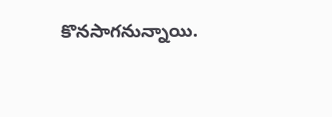కొనసాగనున్నాయి.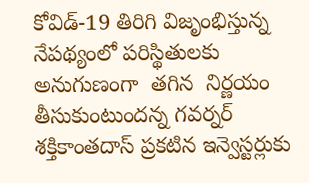కోవిడ్-19 తిరిగి విజృంభిస్తున్న నేపథ్యంలో పరిస్థితులకు అనుగుణంగా  తగిన  నిర్ణయం తీసుకుంటుందన్న గవర్నర్ శక్తికాంతదాస్ ప్రకటిన ఇన్వెస్టర్లుకు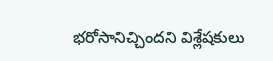భరోసానిచ్చిందని విశ్లేషకులు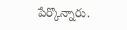పేర్కొన్నారు.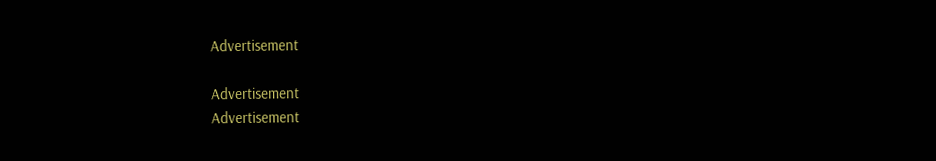Advertisement

Advertisement
Advertisement